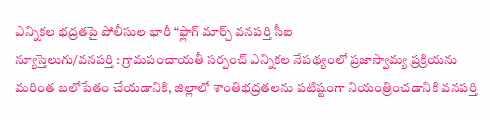ఎన్నికల భద్రతపై పోలీసుల భారీ “ఫ్లాగ్ మార్చ్ వనపర్తి సీఐ
న్యూస్తెలుగు/వనపర్తి : గ్రామపంచాయతీ సర్పంచ్ ఎన్నికల నేపథ్యంలో ప్రజాస్వామ్య ప్రక్రియను మరింత బలోపేతం చేయడానికి, జిల్లాలో శాంతిభద్రతలను పటిష్టంగా నియంత్రించడానికి వనపర్తి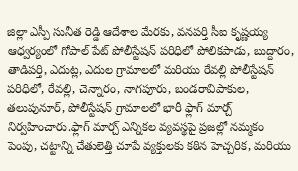జిల్లా ఎస్పీ సునీత రెడ్డి ఆదేశాల మేరకు, వనపర్తి సీఐ కృష్ణయ్య ఆధ్వర్యంలో గోపాల్ పేట్ పోలీస్టేషన్ పరిధిలో పోలికపాడు, బుద్దారం, తాడిపర్తి, ఎదుట్ల, ఎదుల గ్రామాలలో మరియు రేవల్లి పోలీస్టేషన్ పరిధిలో, రేవల్లి, చెన్నారం, నాగపూరు, బండరావిపాకుల, తలుపునూర్, పోలీస్టేషన్ గ్రామాలలో భారీ ఫ్లాగ్ మార్చ్ నిర్వహించారు.ఫ్లాగ్ మార్చ్ ఎన్నికల వ్యవస్థపై ప్రజల్లో నమ్మకం పెంపు, చట్టాన్ని చేతులెత్తి చూపే వ్యక్తులకు కఠిన హెచ్చరిక, మరియు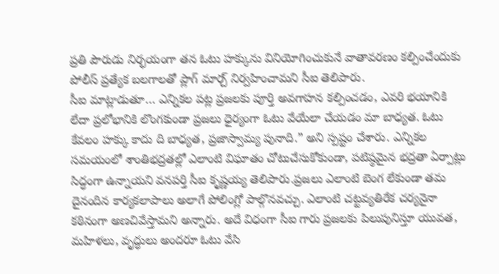ప్రతి పౌరుడు నిర్భయంగా తన ఓటు హక్కును వినియోగించుకునే వాతావరణం కల్పించేందుకు పోలీస్ ప్రత్యేక బలగాలతో ప్లాగ్ మార్చ్ నిర్వహించామని సీఐ తెలిపారు.
సీఐ మాట్లాడుతూ… ఎన్నికల పట్ల ప్రజలకు పూర్తి అవగాహన కల్పించడం, ఎవరి భయానికి లేదా ప్రలోభానికి లొంగకుండా ప్రజలు ధైర్యంగా ఓటు వేయేలా చేయడం మా బాధ్యత. ఓటు కేవలం హక్కు కాదు ది బాధ్యత, ప్రజాస్వామ్య పునాది.” అని స్పష్టం చేశారు. ఎన్నికల సమయంలో శాంతిభద్రతల్లో ఎలాంటి విఘాతం చోటుచేసుకోకుండా, పటిష్ఠమైన భద్రతా ఏర్పాట్లు సిద్ధంగా ఉన్నాయని వనపర్తి సీఐ కృష్ణయ్య తెలిపారు.ప్రజలు ఎలాంటి బెంగ లేకుండా తమ దైనందిన కార్యకలాపాలు అలాగే పోలింగ్లో పాల్గొనవచ్చు. ఎలాంటి చట్టవ్యతిరేక చర్యనైనా కఠినంగా అణచివేస్తామని అన్నారు. అదే విధంగా సీఐ గారు ప్రజలకు పిలుపునిస్తూ యువత, మహిళలు, వృద్ధులు అందరూ ఓటు వేసి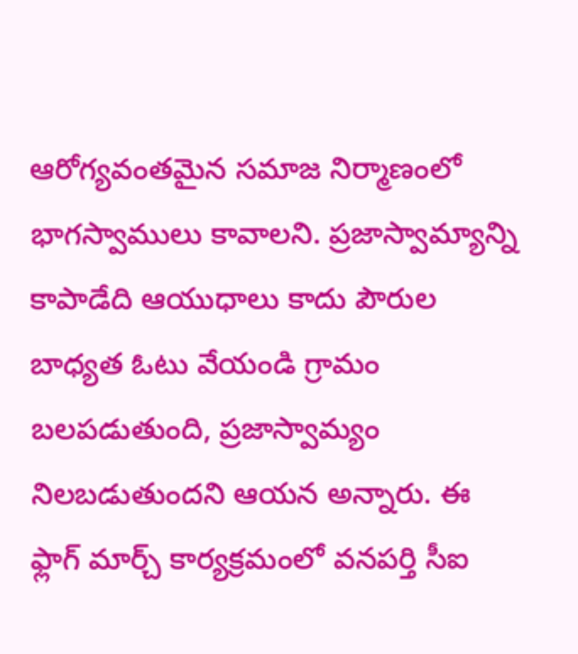ఆరోగ్యవంతమైన సమాజ నిర్మాణంలో భాగస్వాములు కావాలని. ప్రజాస్వామ్యాన్ని కాపాడేది ఆయుధాలు కాదు పౌరుల బాధ్యత ఓటు వేయండి గ్రామం బలపడుతుంది, ప్రజాస్వామ్యం నిలబడుతుందని ఆయన అన్నారు. ఈ ఫ్లాగ్ మార్చ్ కార్యక్రమంలో వనపర్తి సీఐ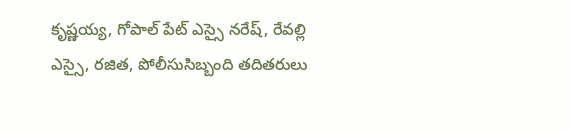కృష్ణయ్య, గోపాల్ పేట్ ఎస్సై నరేష్, రేవల్లి ఎస్సై, రజిత, పోలీసుసిబ్బంది తదితరులు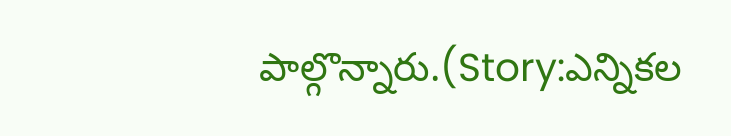పాల్గొన్నారు.(Story:ఎన్నికల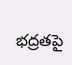భద్రతపై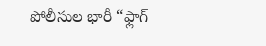పోలీసుల భారీ “ఫ్లాగ్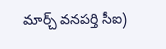మార్చ్ వనపర్తి సీఐ)